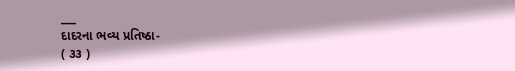___
દાદરના ભવ્ય પ્રતિષ્ઠા-
( ૩૩ )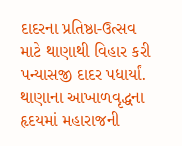દાદરના પ્રતિષ્ઠા-ઉત્સવ માટે થાણાથી વિહાર કરી પન્યાસજી દાદર પધાર્યાં. થાણાના આખાળવૃદ્ધના હૃદયમાં મહારાજની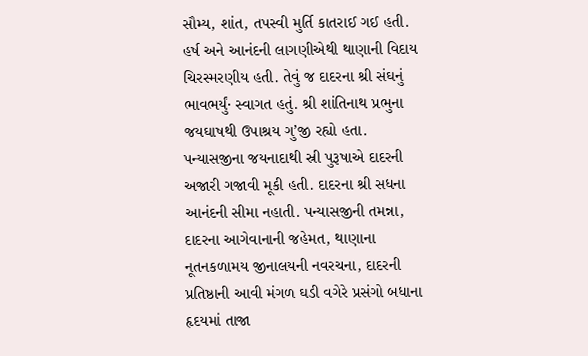સૌમ્ય, શાંત, તપસ્વી મુર્તિ કાતરાઈ ગઈ હતી. હર્ષ અને આનંદની લાગણીએથી થાણાની વિદાય ચિરસ્મરણીય હતી. તેવું જ દાદરના શ્રી સંઘનું ભાવભર્યું· સ્વાગત હતું. શ્રી શાંતિનાથ પ્રભુના જયઘાષથી ઉપાશ્રય ગુ’જી રહ્યો હતા. પન્યાસજીના જયનાદાથી સ્રી પુરૂષાએ દાદરની અજારી ગજાવી મૂકી હતી. દાદરના શ્રી સધના આનંદની સીમા નહાતી. પન્યાસજીની તમન્ના, દાદરના આગેવાનાની જહેમત, થાણાના નૂતનકળામય જીનાલયની નવરચના, દાદરની પ્રતિષ્ઠાની આવી મંગળ ઘડી વગેરે પ્રસંગો બધાના હૃદયમાં તાજા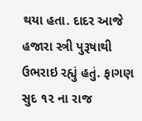થયા હતા. દાદર આજે હજારા સ્ત્રી પુરૂષાથી ઉભરાઇ રહ્યું હતું. ફાગણ સુદ ૧૨ ના રાજ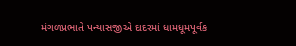મંગળપ્રભાતે પન્યાસજીએ દાદરમાં ધામધૂમપૂર્વક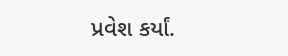પ્રવેશ કર્યાં.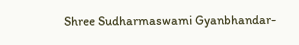Shree Sudharmaswami Gyanbhandar-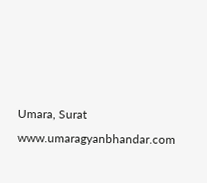Umara, Surat www.umaragyanbhandar.com